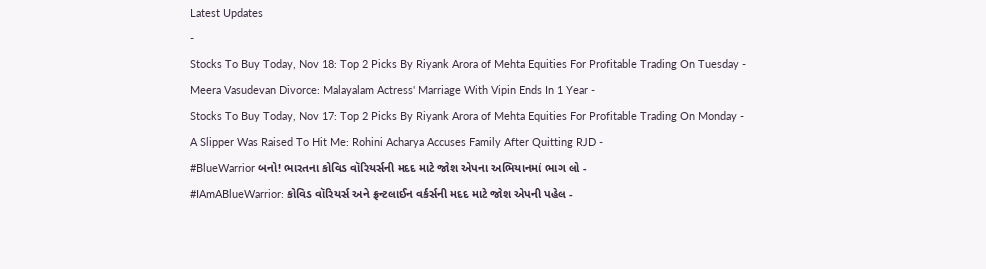Latest Updates
-
Stocks To Buy Today, Nov 18: Top 2 Picks By Riyank Arora of Mehta Equities For Profitable Trading On Tuesday -
Meera Vasudevan Divorce: Malayalam Actress' Marriage With Vipin Ends In 1 Year -
Stocks To Buy Today, Nov 17: Top 2 Picks By Riyank Arora of Mehta Equities For Profitable Trading On Monday -
A Slipper Was Raised To Hit Me: Rohini Acharya Accuses Family After Quitting RJD -
#BlueWarrior બનો! ભારતના કોવિડ વૉરિયર્સની મદદ માટે જોશ એપના અભિયાનમાં ભાગ લો -
#IAmABlueWarrior: કોવિડ વૉરિયર્સ અને ફ્રન્ટલાઈન વર્કર્સની મદદ માટે જોશ એપની પહેલ -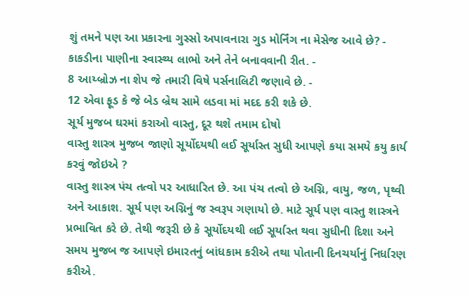શું તમને પણ આ પ્રકારના ગુસ્સો અપાવનારા ગુડ મોર્નિંગ ના મેસેજ આવે છે? -
કાકડીના પાણીના સ્વાસ્થ્ય લાભો અને તેને બનાવવાની રીત. -
8 આય્બ્રોઝ ના શેપ જે તમારી વિષે પર્સનાલિટી જણાવે છે. -
12 એવા ફૂડ કે જે બેડ બ્રેથ સામે લડવા માં મદદ કરી શકે છે.
સૂર્ય મુજબ ઘરમાં કરાઓ વાસ્તુ, દૂર થશે તમામ દોષો
વાસ્તુ શાસ્ત્ર મુજબ જાણો સૂર્યોદયથી લઈ સૂર્યાસ્ત સુધી આપણે કયા સમયે કયુ કાર્ય કરવું જોઇએ ?
વાસ્તુ શાસ્ત્ર પંચ તત્વો પર આધારિત છે. આ પંચ તત્વો છે અગ્નિ, વાયુ, જળ, પૃથ્વી અને આકાશ. સૂર્ય પણ અગ્નિનું જ સ્વરૂપ ગણાયો છે. માટે સૂર્ય પણ વાસ્તુ શાસ્ત્રને પ્રભાવિત કરે છે. તેથી જરૂરી છે કે સૂર્યોદયથી લઈ સૂર્યાસ્ત થવા સુધીની દિશા અને સમય મુજબ જ આપણે ઇમારતનું બાંધકામ કરીએ તથા પોતાની દિનચર્યાનું નિર્ધારણ કરીએ.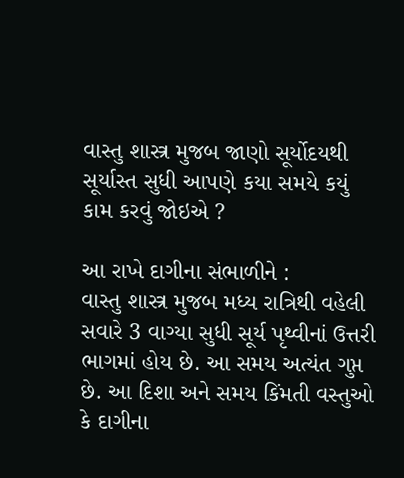વાસ્તુ શાસ્ત્ર મુજબ જાણો સૂર્યોદયથી સૂર્યાસ્ત સુધી આપણે કયા સમયે કયું કામ કરવું જોઇએ ?

આ રાખે દાગીના સંભાળીને :
વાસ્તુ શાસ્ત્ર મુજબ મધ્ય રાત્રિથી વહેલી સવારે 3 વાગ્યા સુધી સૂર્ય પૃથ્વીનાં ઉત્તરી ભાગમાં હોય છે. આ સમય અત્યંત ગુપ્ત છે. આ દિશા અને સમય કિંમતી વસ્તુઓ કે દાગીના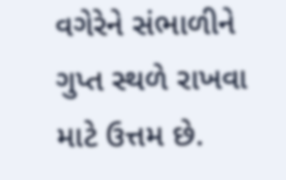વગેરેને સંભાળીને ગુપ્ત સ્થળે રાખવા માટે ઉત્તમ છે.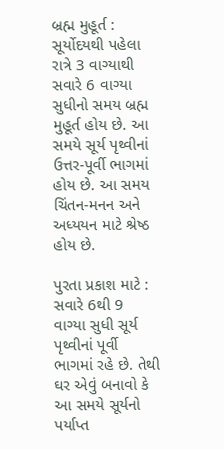બ્રહ્મ મુહૂર્ત :
સૂર્યોદયથી પહેલા રાત્રે 3 વાગ્યાથી સવારે 6 વાગ્યા સુધીનો સમય બ્રહ્મ મુહૂર્ત હોય છે. આ સમયે સૂર્ય પૃથ્વીનાં ઉત્તર-પૂર્વી ભાગમાં હોય છે. આ સમય ચિંતન-મનન અને અધ્યયન માટે શ્રેષ્ઠ હોય છે.

પુરતા પ્રકાશ માટે :
સવારે 6થી 9 વાગ્યા સુધી સૂર્ય પૃથ્વીનાં પૂર્વી ભાગમાં રહે છે. તેથી ઘર એવું બનાવો કે આ સમયે સૂર્યનો પર્યાપ્ત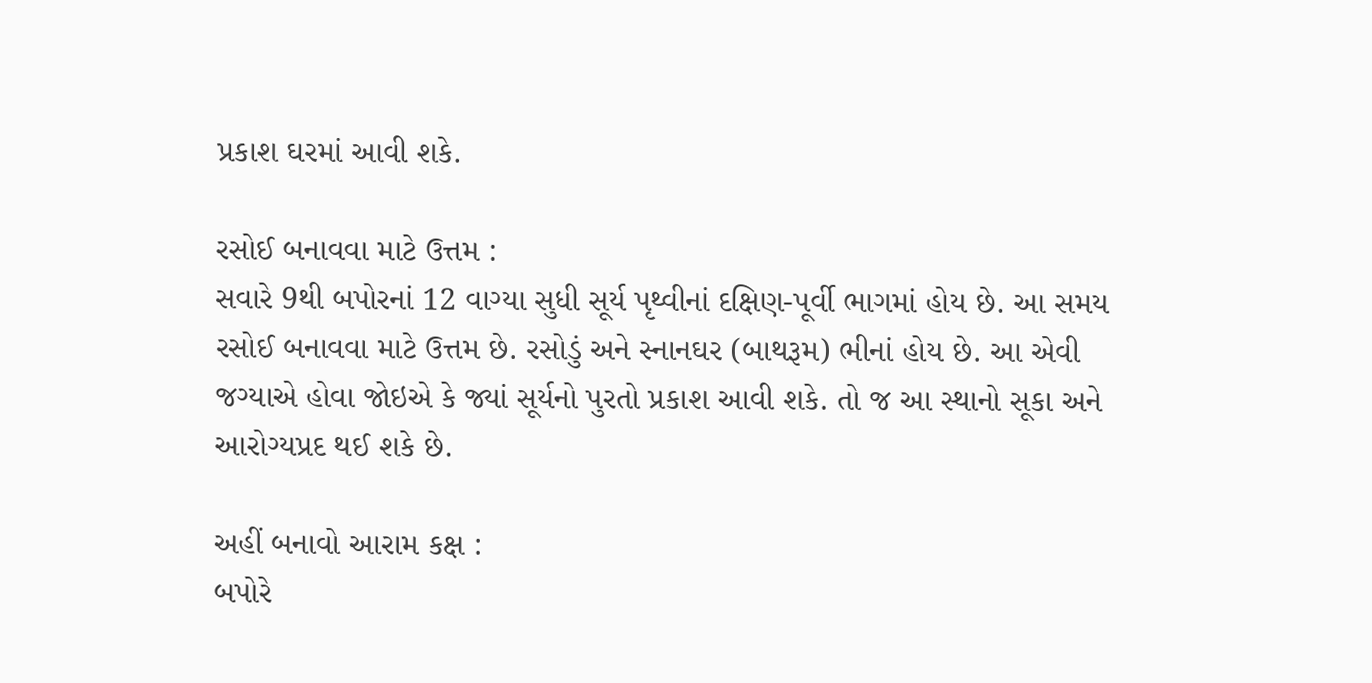પ્રકાશ ઘરમાં આવી શકે.

રસોઈ બનાવવા માટે ઉત્તમ :
સવારે 9થી બપોરનાં 12 વાગ્યા સુધી સૂર્ય પૃથ્વીનાં દક્ષિણ-પૂર્વી ભાગમાં હોય છે. આ સમય રસોઈ બનાવવા માટે ઉત્તમ છે. રસોડું અને સ્નાનઘર (બાથરૂમ) ભીનાં હોય છે. આ એવી જગ્યાએ હોવા જોઇએ કે જ્યાં સૂર્યનો પુરતો પ્રકાશ આવી શકે. તો જ આ સ્થાનો સૂકા અને આરોગ્યપ્રદ થઈ શકે છે.

અહીં બનાવો આરામ કક્ષ :
બપોરે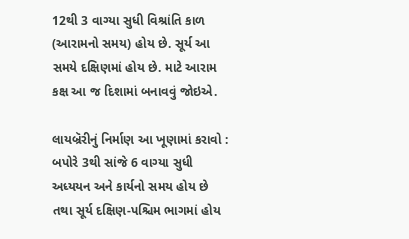12થી 3 વાગ્યા સુધી વિશ્રાંતિ કાળ (આરામનો સમય) હોય છે. સૂર્ય આ સમયે દક્ષિણમાં હોય છે. માટે આરામ કક્ષ આ જ દિશામાં બનાવવું જોઇએ.

લાયબ્રૅરીનું નિર્માણ આ ખૂણામાં કરાવો :
બપોરે 3થી સાંજે 6 વાગ્યા સુધી અધ્યયન અને કાર્યનો સમય હોય છે તથા સૂર્ય દક્ષિણ-પશ્ચિમ ભાગમાં હોય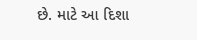છે. માટે આ દિશા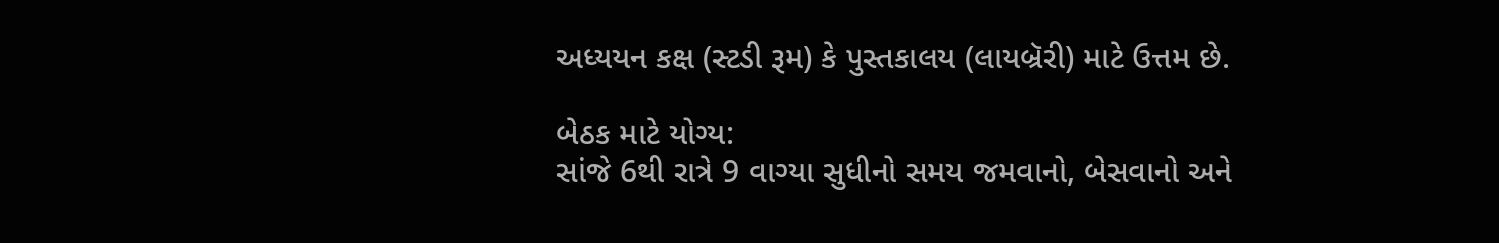અધ્યયન કક્ષ (સ્ટડી રૂમ) કે પુસ્તકાલય (લાયબ્રૅરી) માટે ઉત્તમ છે.

બેઠક માટે યોગ્ય:
સાંજે 6થી રાત્રે 9 વાગ્યા સુધીનો સમય જમવાનો, બેસવાનો અને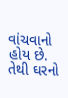વાંચવાનો હોય છે. તેથી ઘરનો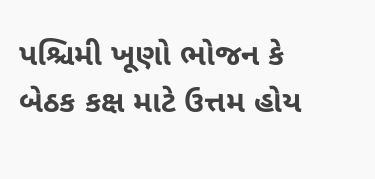પશ્ચિમી ખૂણો ભોજન કે બેઠક કક્ષ માટે ઉત્તમ હોય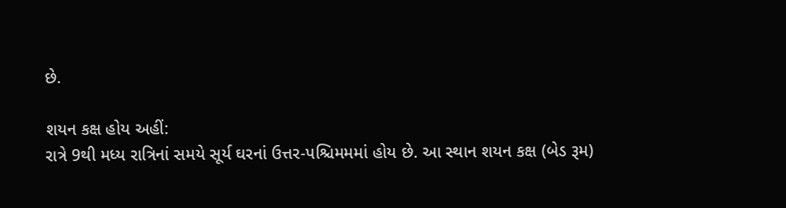છે.

શયન કક્ષ હોય અહીં:
રાત્રે 9થી મધ્ય રાત્રિનાં સમયે સૂર્ય ઘરનાં ઉત્તર-પશ્ચિમમમાં હોય છે. આ સ્થાન શયન કક્ષ (બેડ રૂમ)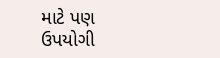માટે પણ ઉપયોગી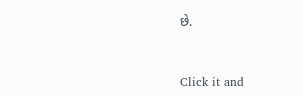છે.



Click it and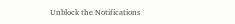Unblock the Notifications